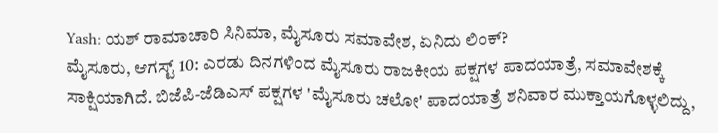Yash: ಯಶ್ ರಾಮಾಚಾರಿ ಸಿನಿಮಾ, ಮೈಸೂರು ಸಮಾವೇಶ, ಏನಿದು ಲಿಂಕ್?
ಮೈಸೂರು, ಆಗಸ್ಟ್ 10: ಎರಡು ದಿನಗಳಿಂದ ಮೈಸೂರು ರಾಜಕೀಯ ಪಕ್ಷಗಳ ಪಾದಯಾತ್ರೆ, ಸಮಾವೇಶಕ್ಕೆ ಸಾಕ್ಷಿಯಾಗಿದೆ. ಬಿಜೆಪಿ-ಜೆಡಿಎಸ್ ಪಕ್ಷಗಳ 'ಮೈಸೂರು ಚಲೋ' ಪಾದಯಾತ್ರೆ ಶನಿವಾರ ಮುಕ್ತಾಯಗೊಳ್ಳಲಿದ್ದು,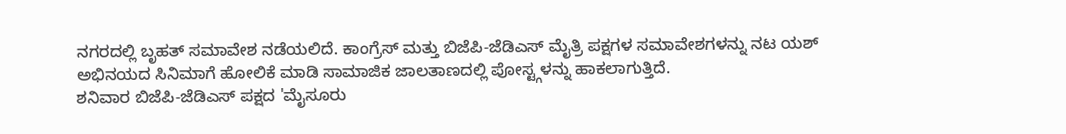ನಗರದಲ್ಲಿ ಬೃಹತ್ ಸಮಾವೇಶ ನಡೆಯಲಿದೆ. ಕಾಂಗ್ರೆಸ್ ಮತ್ತು ಬಿಜೆಪಿ-ಜೆಡಿಎಸ್ ಮೈತ್ರಿ ಪಕ್ಷಗಳ ಸಮಾವೇಶಗಳನ್ನು ನಟ ಯಶ್ ಅಭಿನಯದ ಸಿನಿಮಾಗೆ ಹೋಲಿಕೆ ಮಾಡಿ ಸಾಮಾಜಿಕ ಜಾಲತಾಣದಲ್ಲಿ ಪೋಸ್ಟ್ಗಳನ್ನು ಹಾಕಲಾಗುತ್ತಿದೆ.
ಶನಿವಾರ ಬಿಜೆಪಿ-ಜೆಡಿಎಸ್ ಪಕ್ಷದ 'ಮೈಸೂರು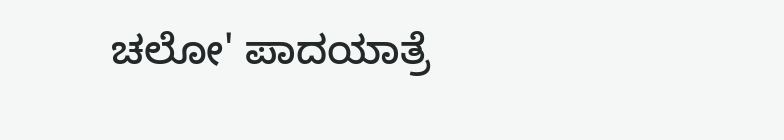ಚಲೋ' ಪಾದಯಾತ್ರೆ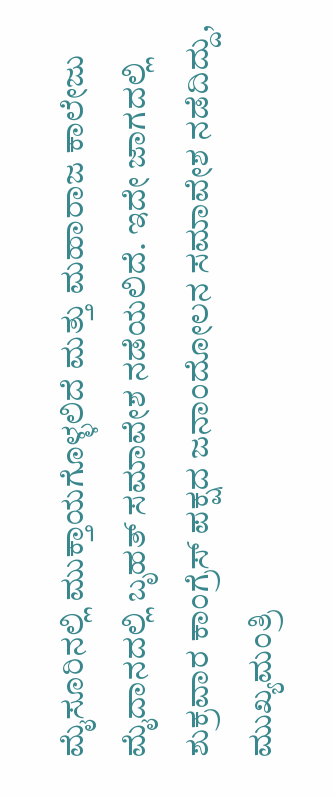ಮೈಸೂರಿನಲ್ಲಿ ಮುಕ್ತಾಯಗೊಳ್ಳಲಿದೆ ಮತ್ತು ಮಹಾರಾಜ ಕಾಲೇಜು ಮೈದಾನದಲ್ಲಿ ಬೃಹತ್ ಸಮಾವೇಶ ನಡೆಯಲಿದೆ. ಇದೇ ಜಾಗದಲ್ಲಿ ಶುಕ್ರವಾರ ಕಾಂಗ್ರೆಸ್ ಪಕ್ಷದ ಜನಾಂದೋಲನ ಸಮಾವೇಶ ನಡೆದಿದ್ದು, ಮುಖ್ಯಮಂತ್ರಿ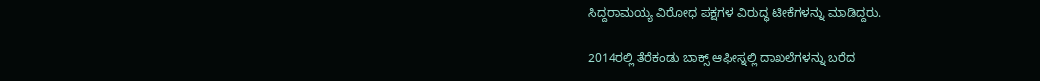ಸಿದ್ದರಾಮಯ್ಯ ವಿರೋಧ ಪಕ್ಷಗಳ ವಿರುದ್ಧ ಟೀಕೆಗಳನ್ನು ಮಾಡಿದ್ದರು.

2014ರಲ್ಲಿ ತೆರೆಕಂಡು ಬಾಕ್ಸ್ ಆಫೀಸ್ನಲ್ಲಿ ದಾಖಲೆಗಳನ್ನು ಬರೆದ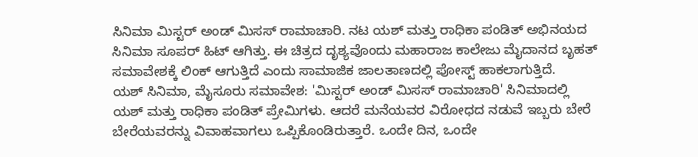ಸಿನಿಮಾ ಮಿಸ್ಟರ್ ಅಂಡ್ ಮಿಸಸ್ ರಾಮಾಚಾರಿ. ನಟ ಯಶ್ ಮತ್ತು ರಾಧಿಕಾ ಪಂಡಿತ್ ಅಭಿನಯದ ಸಿನಿಮಾ ಸೂಪರ್ ಹಿಟ್ ಆಗಿತ್ತು. ಈ ಚಿತ್ರದ ದೃಶ್ಯವೊಂದು ಮಹಾರಾಜ ಕಾಲೇಜು ಮೈದಾನದ ಬೃಹತ್ ಸಮಾವೇಶಕ್ಕೆ ಲಿಂಕ್ ಆಗುತ್ತಿದೆ ಎಂದು ಸಾಮಾಜಿಕ ಜಾಲತಾಣದಲ್ಲಿ ಪೋಸ್ಟ್ ಹಾಕಲಾಗುತ್ತಿದೆ.
ಯಶ್ ಸಿನಿಮಾ, ಮೈಸೂರು ಸಮಾವೇಶ: 'ಮಿಸ್ಟರ್ ಅಂಡ್ ಮಿಸಸ್ ರಾಮಾಚಾರಿ' ಸಿನಿಮಾದಲ್ಲಿ ಯಶ್ ಮತ್ತು ರಾಧಿಕಾ ಪಂಡಿತ್ ಪ್ರೇಮಿಗಳು. ಆದರೆ ಮನೆಯವರ ವಿರೋಧದ ನಡುವೆ ಇಬ್ಬರು ಬೇರೆ ಬೇರೆಯವರನ್ನು ವಿವಾಹವಾಗಲು ಒಪ್ಪಿಕೊಂಡಿರುತ್ತಾರೆ. ಒಂದೇ ದಿನ, ಒಂದೇ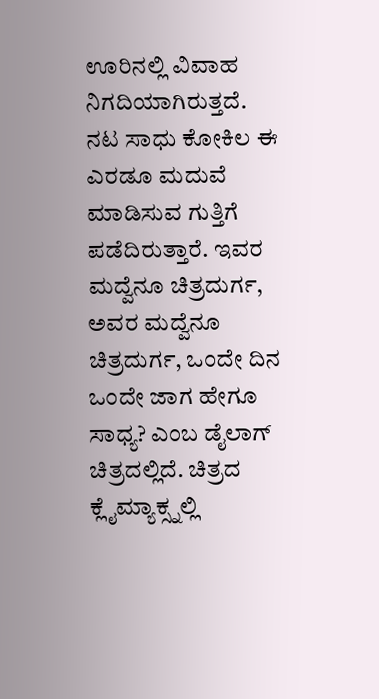ಊರಿನಲ್ಲಿ ವಿವಾಹ ನಿಗದಿಯಾಗಿರುತ್ತದೆ.
ನಟ ಸಾಧು ಕೋಕಿಲ ಈ ಎರಡೂ ಮದುವೆ ಮಾಡಿಸುವ ಗುತ್ತಿಗೆ ಪಡೆದಿರುತ್ತಾರೆ. ಇವರ ಮದ್ವೆನೂ ಚಿತ್ರದುರ್ಗ, ಅವರ ಮದ್ವೆನೂ ಚಿತ್ರದುರ್ಗ, ಒಂದೇ ದಿನ ಒಂದೇ ಜಾಗ ಹೇಗೂ ಸಾಧ್ಯ? ಎಂಬ ಡೈಲಾಗ್ ಚಿತ್ರದಲ್ಲಿದೆ. ಚಿತ್ರದ ಕ್ಲೈಮ್ಯಾಕ್ಸ್ನಲ್ಲಿ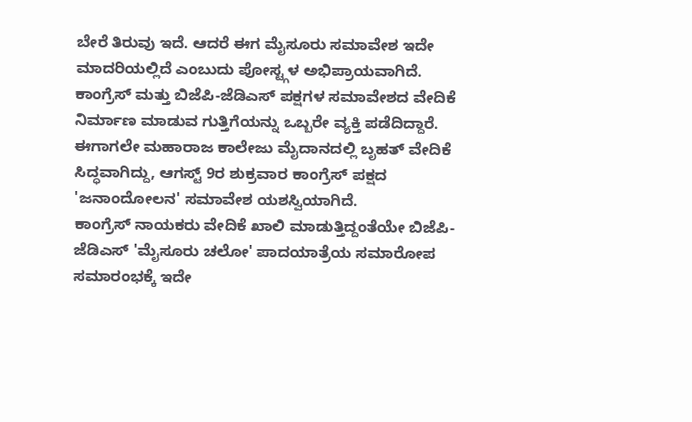ಬೇರೆ ತಿರುವು ಇದೆ. ಆದರೆ ಈಗ ಮೈಸೂರು ಸಮಾವೇಶ ಇದೇ ಮಾದರಿಯಲ್ಲಿದೆ ಎಂಬುದು ಪೋಸ್ಟ್ಗಳ ಅಭಿಪ್ರಾಯವಾಗಿದೆ.
ಕಾಂಗ್ರೆಸ್ ಮತ್ತು ಬಿಜೆಪಿ-ಜೆಡಿಎಸ್ ಪಕ್ಷಗಳ ಸಮಾವೇಶದ ವೇದಿಕೆ ನಿರ್ಮಾಣ ಮಾಡುವ ಗುತ್ತಿಗೆಯನ್ನು ಒಬ್ಬರೇ ವ್ಯಕ್ತಿ ಪಡೆದಿದ್ದಾರೆ. ಈಗಾಗಲೇ ಮಹಾರಾಜ ಕಾಲೇಜು ಮೈದಾನದಲ್ಲಿ ಬೃಹತ್ ವೇದಿಕೆ ಸಿದ್ಧವಾಗಿದ್ದು, ಆಗಸ್ಟ್ 9ರ ಶುಕ್ರವಾರ ಕಾಂಗ್ರೆಸ್ ಪಕ್ಷದ 'ಜನಾಂದೋಲನ' ಸಮಾವೇಶ ಯಶಸ್ವಿಯಾಗಿದೆ.
ಕಾಂಗ್ರೆಸ್ ನಾಯಕರು ವೇದಿಕೆ ಖಾಲಿ ಮಾಡುತ್ತಿದ್ದಂತೆಯೇ ಬಿಜೆಪಿ-ಜೆಡಿಎಸ್ 'ಮೈಸೂರು ಚಲೋ' ಪಾದಯಾತ್ರೆಯ ಸಮಾರೋಪ ಸಮಾರಂಭಕ್ಕೆ ಇದೇ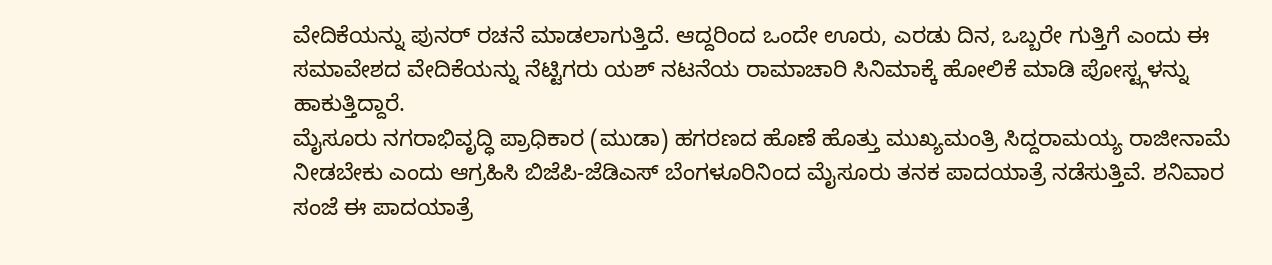ವೇದಿಕೆಯನ್ನು ಪುನರ್ ರಚನೆ ಮಾಡಲಾಗುತ್ತಿದೆ. ಆದ್ದರಿಂದ ಒಂದೇ ಊರು, ಎರಡು ದಿನ, ಒಬ್ಬರೇ ಗುತ್ತಿಗೆ ಎಂದು ಈ ಸಮಾವೇಶದ ವೇದಿಕೆಯನ್ನು ನೆಟ್ಟಿಗರು ಯಶ್ ನಟನೆಯ ರಾಮಾಚಾರಿ ಸಿನಿಮಾಕ್ಕೆ ಹೋಲಿಕೆ ಮಾಡಿ ಪೋಸ್ಟ್ಗಳನ್ನು ಹಾಕುತ್ತಿದ್ದಾರೆ.
ಮೈಸೂರು ನಗರಾಭಿವೃದ್ಧಿ ಪ್ರಾಧಿಕಾರ (ಮುಡಾ) ಹಗರಣದ ಹೊಣೆ ಹೊತ್ತು ಮುಖ್ಯಮಂತ್ರಿ ಸಿದ್ದರಾಮಯ್ಯ ರಾಜೀನಾಮೆ ನೀಡಬೇಕು ಎಂದು ಆಗ್ರಹಿಸಿ ಬಿಜೆಪಿ-ಜೆಡಿಎಸ್ ಬೆಂಗಳೂರಿನಿಂದ ಮೈಸೂರು ತನಕ ಪಾದಯಾತ್ರೆ ನಡೆಸುತ್ತಿವೆ. ಶನಿವಾರ ಸಂಜೆ ಈ ಪಾದಯಾತ್ರೆ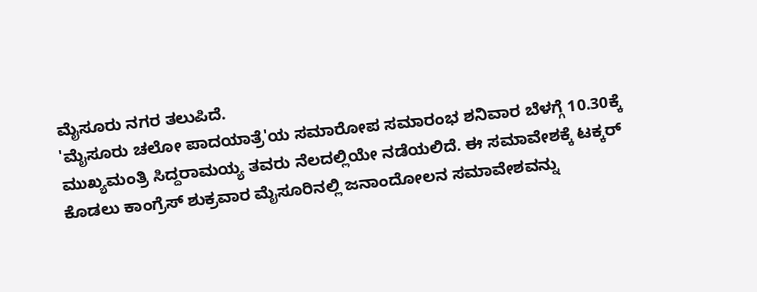ಮೈಸೂರು ನಗರ ತಲುಪಿದೆ.
'ಮೈಸೂರು ಚಲೋ ಪಾದಯಾತ್ರೆ'ಯ ಸಮಾರೋಪ ಸಮಾರಂಭ ಶನಿವಾರ ಬೆಳಗ್ಗೆ 10.30ಕ್ಕೆ ಮುಖ್ಯಮಂತ್ರಿ ಸಿದ್ದರಾಮಯ್ಯ ತವರು ನೆಲದಲ್ಲಿಯೇ ನಡೆಯಲಿದೆ. ಈ ಸಮಾವೇಶಕ್ಕೆ ಟಕ್ಕರ್ ಕೊಡಲು ಕಾಂಗ್ರೆಸ್ ಶುಕ್ರವಾರ ಮೈಸೂರಿನಲ್ಲಿ ಜನಾಂದೋಲನ ಸಮಾವೇಶವನ್ನು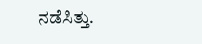ನಡೆಸಿತ್ತು.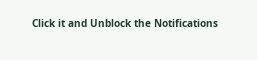Click it and Unblock the Notifications